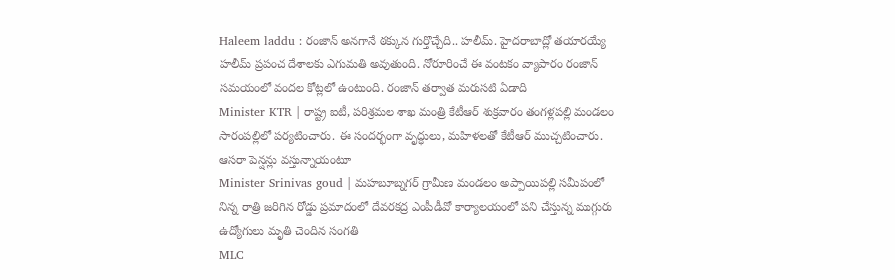Haleem laddu : రంజాన్ అనగానే ఠక్కున గుర్తొచ్చేది.. హలీమ్. హైదరాబాద్లో తయారయ్యే హలీమ్ ప్రపంచ దేశాలకు ఎగుమతి అవుతుంది. నోరూరించే ఈ వంటకం వ్యాపారం రంజాన్ సమయంలో వందల కోట్లలో ఉంటుంది. రంజాన్ తర్వాత మరుసటి ఏడాది
Minister KTR | రాష్ట్ర ఐటీ, పరిశ్రమల శాఖ మంత్రి కేటీఆర్ శుక్రవారం తంగళ్లపల్లి మండలం సారంపల్లిలో పర్యటించారు. ఈ సందర్భంగా వృద్ధులు, మహిళలతో కేటీఆర్ ముచ్చటించారు. ఆసరా పెన్షన్లు వస్తున్నాయంటూ
Minister Srinivas goud | మహబూబ్నగర్ గ్రామీణ మండలం అప్పాయిపల్లి సమీపంలో నిన్న రాత్రి జరిగిన రోడ్డు ప్రమాదంలో దేవరకద్ర ఎంపీడీవో కార్యాలయంలో పని చేస్తున్న ముగ్గురు ఉద్యోగులు మృతి చెందిన సంగతి
MLC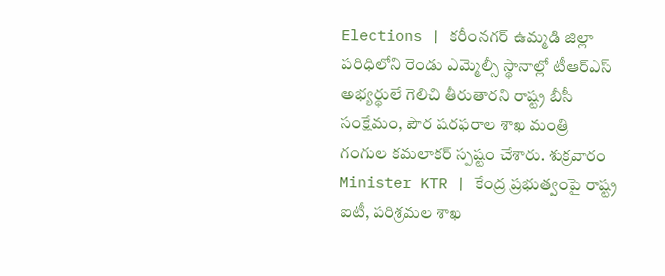Elections | కరీంనగర్ ఉమ్మడి జిల్లా పరిధిలోని రెండు ఎమ్మెల్సీ స్థానాల్లో టీఆర్ఎస్ అభ్యర్థులే గెలిచి తీరుతారని రాష్ట్ర బీసీ సంక్షేమం, పౌర షరఫరాల శాఖ మంత్రి గంగుల కమలాకర్ స్పష్టం చేశారు. శుక్రవారం
Minister KTR | కేంద్ర ప్రభుత్వంపై రాష్ట్ర ఐటీ, పరిశ్రమల శాఖ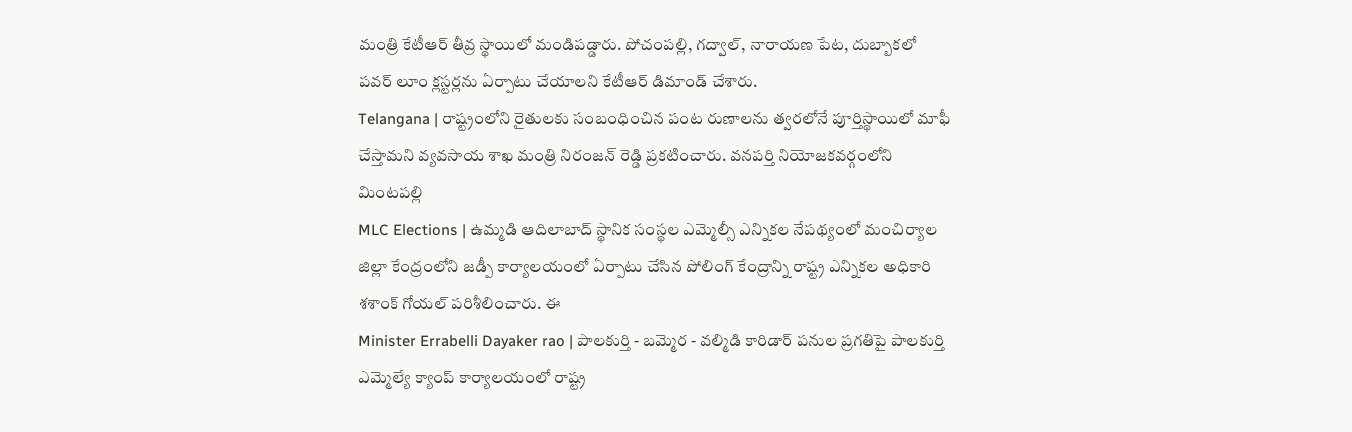మంత్రి కేటీఆర్ తీవ్ర స్థాయిలో మండిపడ్డారు. పోచంపల్లి, గద్వాల్, నారాయణ పేట, దుబ్బాకలో పవర్ లూం క్లస్టర్లను ఏర్పాటు చేయాలని కేటీఆర్ డిమాండ్ చేశారు.
Telangana | రాష్ట్రంలోని రైతులకు సంబంధించిన పంట రుణాలను త్వరలోనే పూర్తిస్థాయిలో మాఫీ చేస్తామని వ్యవసాయ శాఖ మంత్రి నిరంజన్ రెడ్డి ప్రకటించారు. వనపర్తి నియోజకవర్గంలోని మింటపల్లి
MLC Elections | ఉమ్మడి ఆదిలాబాద్ స్థానిక సంస్థల ఎమ్మెల్సీ ఎన్నికల నేపథ్యంలో మంచిర్యాల జిల్లా కేంద్రంలోని జడ్పీ కార్యాలయంలో ఏర్పాటు చేసిన పోలింగ్ కేంద్రాన్ని రాష్ట్ర ఎన్నికల అధికారి శశాంక్ గోయల్ పరిశీలించారు. ఈ
Minister Errabelli Dayaker rao | పాలకుర్తి - బమ్మెర - వల్మిడి కారిడార్ పనుల ప్రగతిపై పాలకుర్తి ఎమ్మెల్యే క్యాంప్ కార్యాలయంలో రాష్ట్ర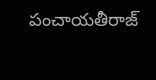పంచాయతీరాజ్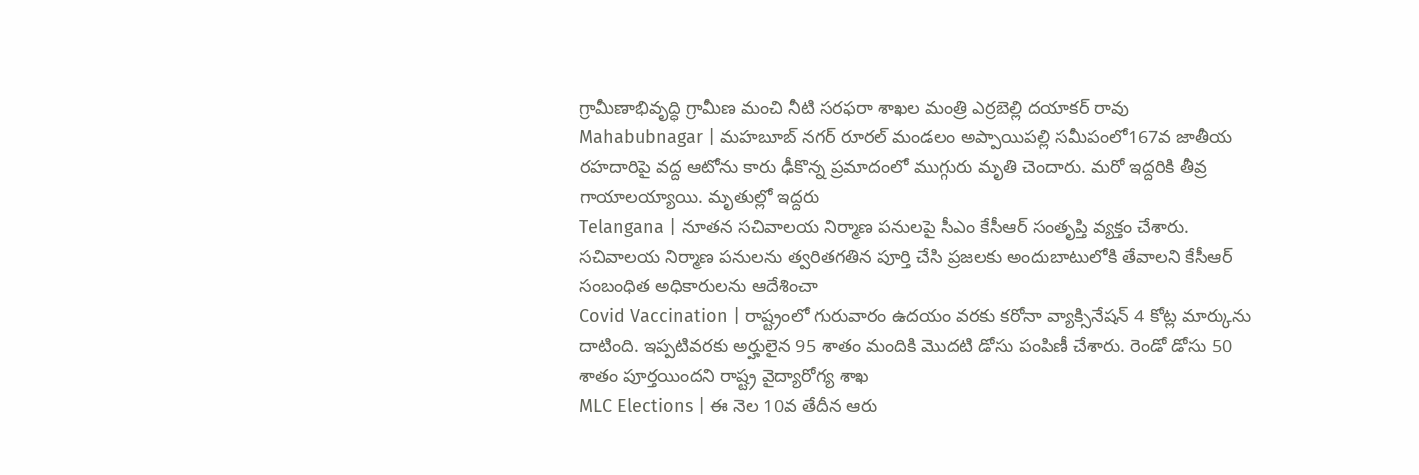గ్రామీణాభివృద్ధి గ్రామీణ మంచి నీటి సరఫరా శాఖల మంత్రి ఎర్రబెల్లి దయాకర్ రావు
Mahabubnagar | మహబూబ్ నగర్ రూరల్ మండలం అప్పాయిపల్లి సమీపంలో167వ జాతీయ రహదారిపై వద్ద ఆటోను కారు ఢీకొన్న ప్రమాదంలో ముగ్గురు మృతి చెందారు. మరో ఇద్దరికి తీవ్ర గాయాలయ్యాయి. మృతుల్లో ఇద్దరు
Telangana | నూతన సచివాలయ నిర్మాణ పనులపై సీఎం కేసీఆర్ సంతృప్తి వ్యక్తం చేశారు. సచివాలయ నిర్మాణ పనులను త్వరితగతిన పూర్తి చేసి ప్రజలకు అందుబాటులోకి తేవాలని కేసీఆర్ సంబంధిత అధికారులను ఆదేశించా
Covid Vaccination | రాష్ట్రంలో గురువారం ఉదయం వరకు కరోనా వ్యాక్సినేషన్ 4 కోట్ల మార్కును దాటింది. ఇప్పటివరకు అర్హులైన 95 శాతం మందికి మొదటి డోసు పంపిణీ చేశారు. రెండో డోసు 50 శాతం పూర్తయిందని రాష్ట్ర వైద్యారోగ్య శాఖ
MLC Elections | ఈ నెల 10వ తేదీన ఆరు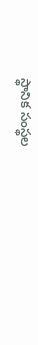స్థానిక సంస్థల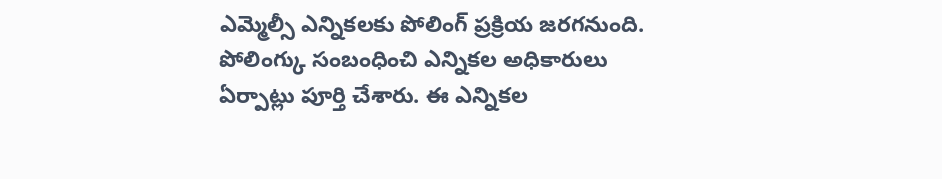ఎమ్మెల్సీ ఎన్నికలకు పోలింగ్ ప్రక్రియ జరగనుంది. పోలింగ్కు సంబంధించి ఎన్నికల అధికారులు ఏర్పాట్లు పూర్తి చేశారు. ఈ ఎన్నికల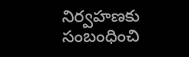నిర్వహణకు సంబంధించి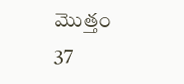మొత్తం 37